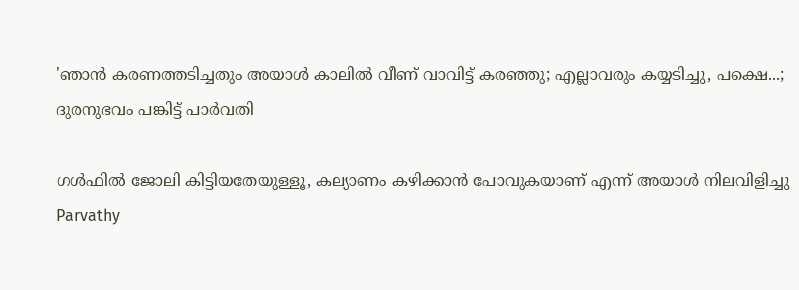'ഞാന്‍ കരണത്തടിച്ചതും അയാള്‍ കാലില്‍ വീണ് വാവിട്ട് കരഞ്ഞു; എല്ലാവരും കയ്യടിച്ചു, പക്ഷെ...; ദുരനുഭവം പങ്കിട്ട് പാര്‍വതി

ഗള്‍ഫില്‍ ജോലി കിട്ടിയതേയുള്ളൂ, കല്യാണം കഴിക്കാന്‍ പോവുകയാണ് എന്ന് അയാള്‍ നിലവിളിച്ചു
Parvathy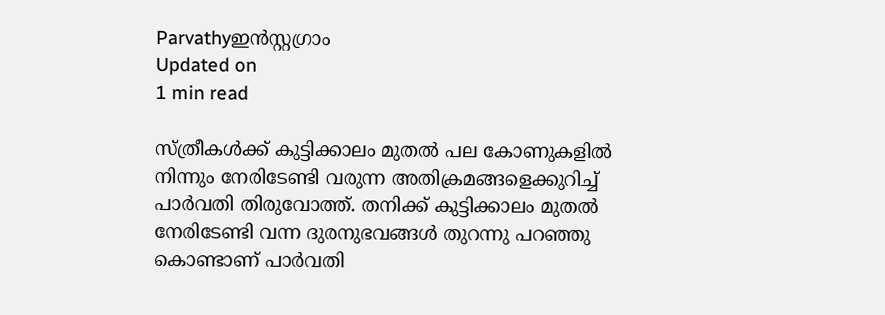Parvathyഇന്‍സ്റ്റഗ്രാം
Updated on
1 min read

സ്ത്രീകള്‍ക്ക് കുട്ടിക്കാലം മുതല്‍ പല കോണുകളില്‍ നിന്നും നേരിടേണ്ടി വരുന്ന അതിക്രമങ്ങളെക്കുറിച്ച് പാര്‍വതി തിരുവോത്ത്. തനിക്ക് കുട്ടിക്കാലം മുതല്‍ നേരിടേണ്ടി വന്ന ദുരനുഭവങ്ങള്‍ തുറന്നു പറഞ്ഞു കൊണ്ടാണ് പാര്‍വതി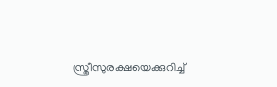സ്ത്രീസുരക്ഷയെക്കുറിച്ച്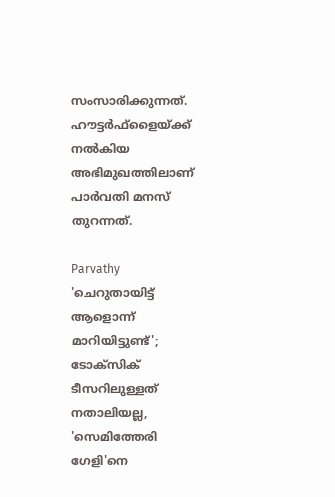സംസാരിക്കുന്നത്. ഹൗട്ടര്‍ഫ്‌ളൈയ്ക്ക് നല്‍കിയ അഭിമുഖത്തിലാണ് പാര്‍വതി മനസ് തുറന്നത്.

Parvathy
'ചെറുതായിട്ട് ആളൊന്ന് മാറിയിട്ടുണ്ട്'; ടോക്‌സിക് ടീസറിലുള്ളത് നതാലിയല്ല, 'സെമിത്തേരി ഗേളി'നെ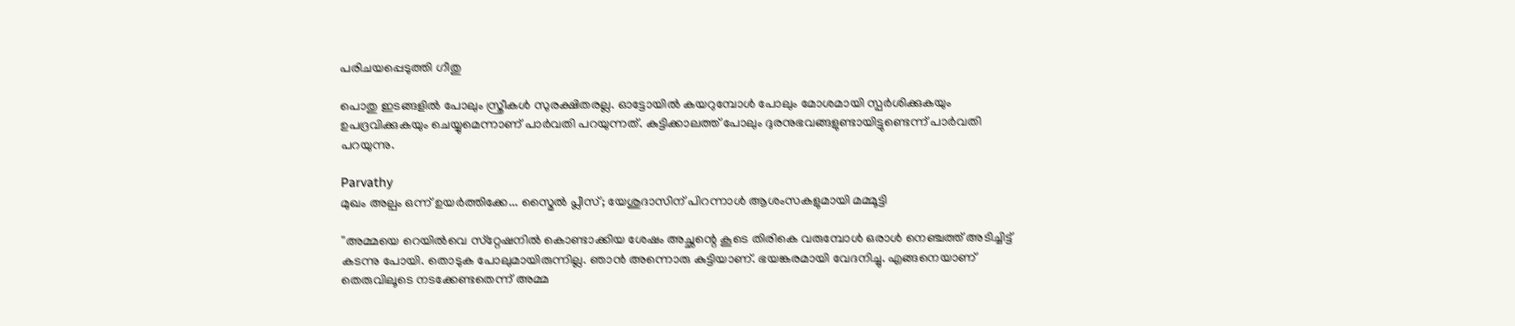പരിചയപ്പെടുത്തി ഗീതു

പൊതു ഇടങ്ങളില്‍ പോലും സ്ത്രീകള്‍ സുരക്ഷിതരല്ല. ഓട്ടോയില്‍ കയറുമ്പോള്‍ പോലും മോശമായി സ്പര്‍ശിക്കുകയും ഉപദ്രവിക്കുകയും ചെയ്യുമെന്നാണ് പാര്‍വതി പറയുന്നത്. കുട്ടിക്കാലത്ത് പോലും ദുരനുഭവങ്ങളുണ്ടായിട്ടുണ്ടെന്ന് പാര്‍വതി പറയുന്നു.

Parvathy
മുഖം അല്പം ഒന്ന് ഉയർത്തിക്കേ... സ്മൈൽ പ്ലീസ്; യേശുദാസിന് പിറന്നാൾ ആശംസകളുമായി മമ്മൂട്ടി

''അമ്മയെ റെയില്‍വെ സ്‌റ്റേഷനില്‍ കൊണ്ടാക്കിയ ശേഷം അച്ഛന്റെ കൂടെ തിരികെ വരുമ്പോള്‍ ഒരാള്‍ നെഞ്ചത്ത് അടിച്ചിട്ട് കടന്നു പോയി. തൊടുക പോലുമായിരുന്നില്ല. ഞാന്‍ അന്നൊരു കുട്ടിയാണ്. ഭയങ്കരമായി വേദനിച്ചു. എങ്ങനെയാണ് തെരുവിലൂടെ നടക്കേണ്ടതെന്ന് അമ്മ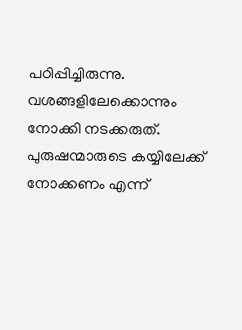പഠിപ്പിച്ചിരുന്നു. വശങ്ങളിലേക്കൊന്നും നോക്കി നടക്കരുത്. പുരുഷന്മാരുടെ കയ്യിലേക്ക് നോക്കണം എന്ന്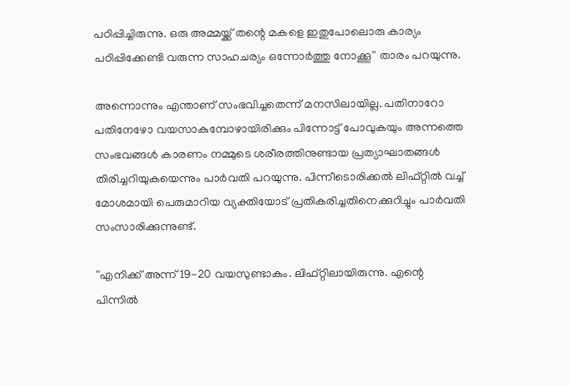പഠിപ്പിച്ചിരുന്നു. ഒരു അമ്മയ്ക്ക് തന്റെ മകളെ ഇതുപോലൊരു കാര്യം പഠിപ്പിക്കേണ്ടി വരുന്ന സാഹചര്യം ഒന്നോര്‍ത്തു നോക്കൂ'' താരം പറയുന്നു.

അന്നൊന്നും എന്താണ് സംഭവിച്ചതെന്ന് മനസിലായില്ല. പതിനാറോ പതിനേഴോ വയസാകുമ്പോഴായിരിക്കും പിന്നോട്ട് പോവുകയും അന്നത്തെ സംഭവങ്ങള്‍ കാരണം നമ്മുടെ ശരീരത്തിനുണ്ടായ പ്രത്യാഘാതങ്ങള്‍ തിരിച്ചറിയുകയെന്നും പാര്‍വതി പറയുന്നു. പിന്നീടൊരിക്കല്‍ ലിഫ്റ്റില്‍ വച്ച് മോശമായി പെരുമാറിയ വ്യക്തിയോട് പ്രതികരിച്ചതിനെക്കുറിച്ചും പാര്‍വതി സംസാരിക്കുന്നുണ്ട്.

''എനിക്ക് അന്ന് 19-20 വയസുണ്ടാകും. ലിഫ്റ്റിലായിരുന്നു. എന്റെ പിന്നില്‍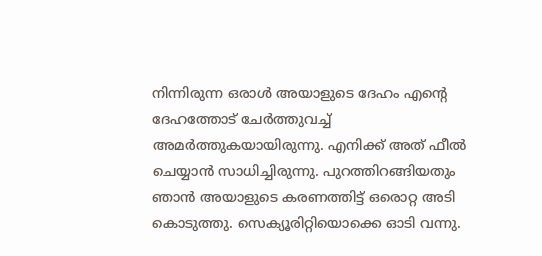നിന്നിരുന്ന ഒരാള്‍ അയാളുടെ ദേഹം എന്റെ ദേഹത്തോട് ചേര്‍ത്തുവച്ച് അമര്‍ത്തുകയായിരുന്നു. എനിക്ക് അത് ഫീല്‍ ചെയ്യാന്‍ സാധിച്ചിരുന്നു. പുറത്തിറങ്ങിയതും ഞാന്‍ അയാളുടെ കരണത്തിട്ട് ഒരൊറ്റ അടി കൊടുത്തു. സെക്യൂരിറ്റിയൊക്കെ ഓടി വന്നു.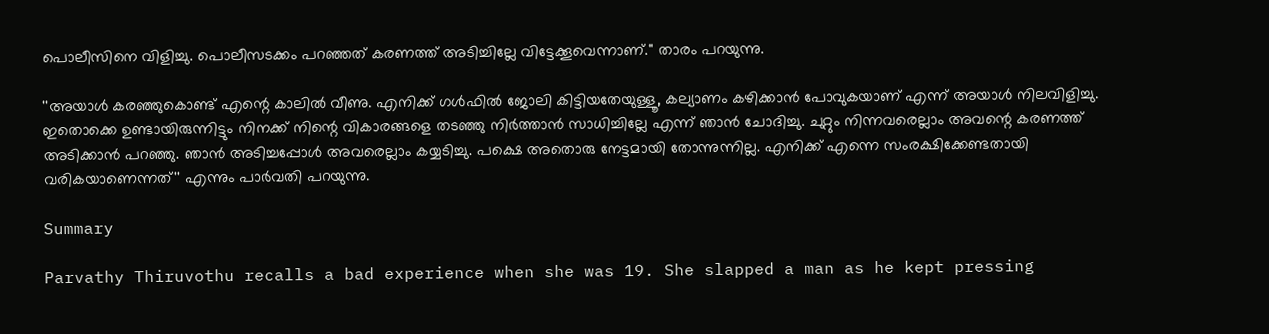പൊലീസിനെ വിളിച്ചു. പൊലീസടക്കം പറഞ്ഞത് കരണത്ത് അടിച്ചില്ലേ വിട്ടേക്കൂവെന്നാണ്.'' താരം പറയുന്നു.

''അയാള്‍ കരഞ്ഞുകൊണ്ട് എന്റെ കാലില്‍ വീണു. എനിക്ക് ഗള്‍ഫില്‍ ജോലി കിട്ടിയതേയുള്ളൂ, കല്യാണം കഴിക്കാന്‍ പോവുകയാണ് എന്ന് അയാള്‍ നിലവിളിച്ചു. ഇതൊക്കെ ഉണ്ടായിരുന്നിട്ടും നിനക്ക് നിന്റെ വികാരങ്ങളെ തടഞ്ഞു നിര്‍ത്താന്‍ സാധിച്ചില്ലേ എന്ന് ഞാന്‍ ചോദിച്ചു. ചുറ്റും നിന്നവരെല്ലാം അവന്റെ കരണത്ത് അടിക്കാന്‍ പറഞ്ഞു. ഞാന്‍ അടിച്ചപ്പോള്‍ അവരെല്ലാം കയ്യടിച്ചു. പക്ഷെ അതൊരു നേട്ടമായി തോന്നുന്നില്ല. എനിക്ക് എന്നെ സംരക്ഷിക്കേണ്ടതായി വരികയാണെന്നത്'' എന്നും പാര്‍വതി പറയുന്നു.

Summary

Parvathy Thiruvothu recalls a bad experience when she was 19. She slapped a man as he kept pressing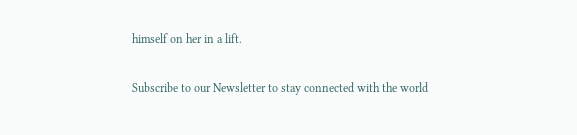himself on her in a lift.

Subscribe to our Newsletter to stay connected with the world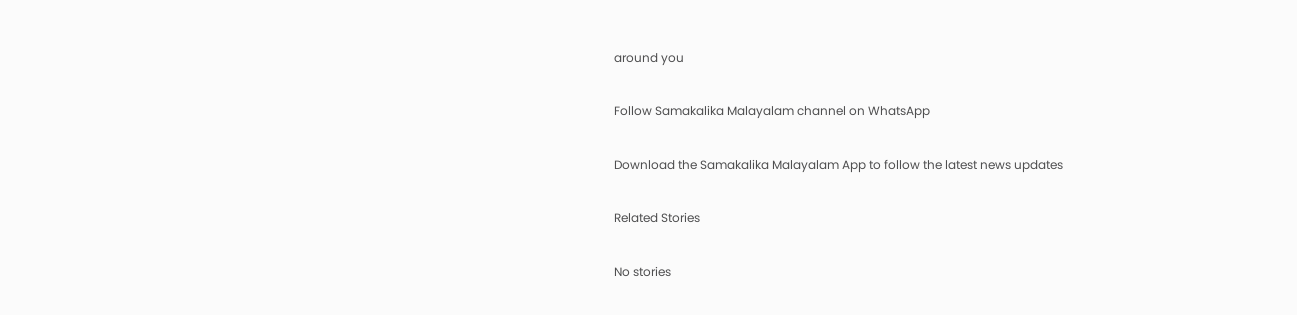around you

Follow Samakalika Malayalam channel on WhatsApp

Download the Samakalika Malayalam App to follow the latest news updates

Related Stories

No stories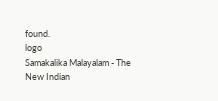found.
logo
Samakalika Malayalam - The New Indian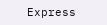Express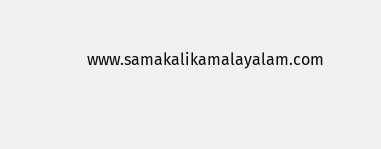www.samakalikamalayalam.com